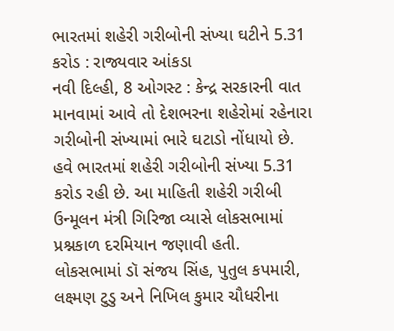ભારતમાં શહેરી ગરીબોની સંખ્યા ઘટીને 5.31 કરોડ : રાજ્યવાર આંકડા
નવી દિલ્હી, 8 ઓગસ્ટ : કેન્દ્ર સરકારની વાત માનવામાં આવે તો દેશભરના શહેરોમાં રહેનારા ગરીબોની સંખ્યામાં ભારે ઘટાડો નોંધાયો છે. હવે ભારતમાં શહેરી ગરીબોની સંખ્યા 5.31 કરોડ રહી છે. આ માહિતી શહેરી ગરીબી ઉન્મૂલન મંત્રી ગિરિજા વ્યાસે લોકસભામાં પ્રશ્નકાળ દરમિયાન જણાવી હતી.
લોકસભામાં ડૉ સંજય સિંહ, પુતુલ કપમારી, લક્ષ્મણ ટુડુ અને નિખિલ કુમાર ચૌધરીના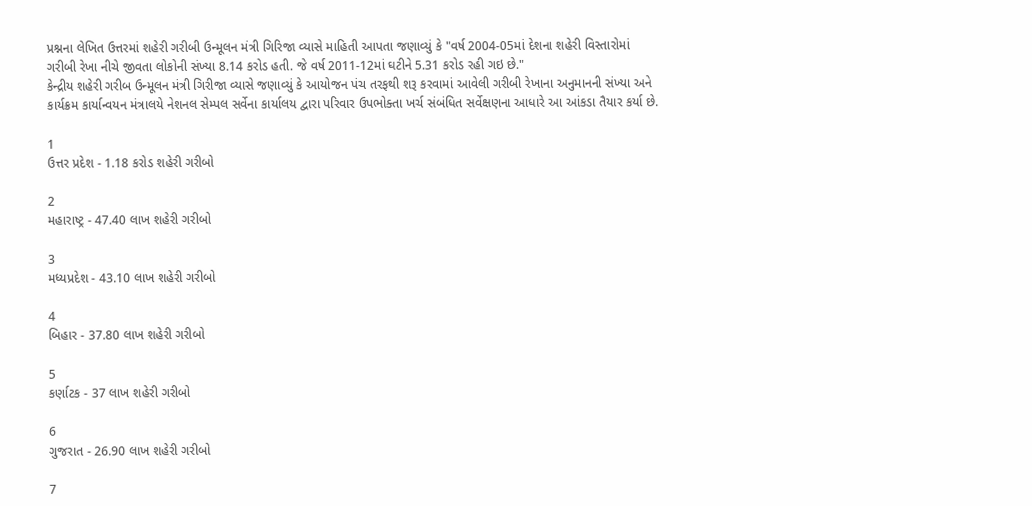પ્રશ્નના લેખિત ઉત્તરમાં શહેરી ગરીબી ઉન્મૂલન મંત્રી ગિરિજા વ્યાસે માહિતી આપતા જણાવ્યું કે "વર્ષ 2004-05માં દેશના શહેરી વિસ્તારોમાં ગરીબી રેખા નીચે જીવતા લોકોની સંખ્યા 8.14 કરોડ હતી. જે વર્ષ 2011-12માં ઘટીને 5.31 કરોડ રહી ગઇ છે."
કેન્દ્રીય શહેરી ગરીબ ઉન્મૂલન મંત્રી ગિરીજા વ્યાસે જણાવ્યું કે આયોજન પંચ તરફથી શરૂ કરવામાં આવેલી ગરીબી રેખાના અનુમાનની સંખ્યા અને કાર્યક્રમ કાર્યાન્વયન મંત્રાલયે નેશનલ સેમ્પલ સર્વેના કાર્યાલય દ્વારા પરિવાર ઉપભોક્તા ખર્ચ સંબંધિત સર્વેક્ષણના આધારે આ આંકડા તૈયાર કર્યા છે.

1
ઉત્તર પ્રદેશ - 1.18 કરોડ શહેરી ગરીબો

2
મહારાષ્ટ્ર - 47.40 લાખ શહેરી ગરીબો

3
મધ્યપ્રદેશ - 43.10 લાખ શહેરી ગરીબો

4
બિહાર - 37.80 લાખ શહેરી ગરીબો

5
કર્ણાટક - 37 લાખ શહેરી ગરીબો

6
ગુજરાત - 26.90 લાખ શહેરી ગરીબો

7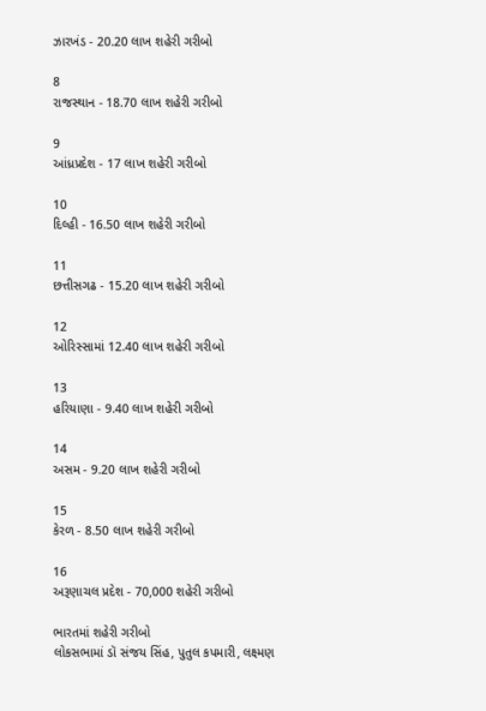ઝારખંડ - 20.20 લાખ શહેરી ગરીબો

8
રાજસ્થાન - 18.70 લાખ શહેરી ગરીબો

9
આંધ્રપ્રદેશ - 17 લાખ શહેરી ગરીબો

10
દિલ્હી - 16.50 લાખ શહેરી ગરીબો

11
છત્તીસગઢ - 15.20 લાખ શહેરી ગરીબો

12
ઓરિસ્સામાં 12.40 લાખ શહેરી ગરીબો

13
હરિયાણા - 9.40 લાખ શહેરી ગરીબો

14
અસમ - 9.20 લાખ શહેરી ગરીબો

15
કેરળ - 8.50 લાખ શહેરી ગરીબો

16
અરૂણાચલ પ્રદેશ - 70,000 શહેરી ગરીબો

ભારતમાં શહેરી ગરીબો
લોકસભામાં ડૉ સંજય સિંહ, પુતુલ કપમારી, લક્ષ્મણ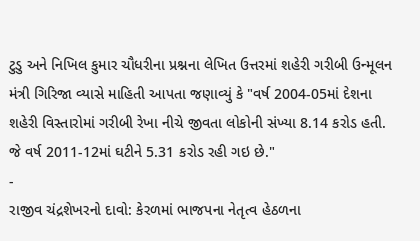ટુડુ અને નિખિલ કુમાર ચૌધરીના પ્રશ્નના લેખિત ઉત્તરમાં શહેરી ગરીબી ઉન્મૂલન મંત્રી ગિરિજા વ્યાસે માહિતી આપતા જણાવ્યું કે "વર્ષ 2004-05માં દેશના શહેરી વિસ્તારોમાં ગરીબી રેખા નીચે જીવતા લોકોની સંખ્યા 8.14 કરોડ હતી. જે વર્ષ 2011-12માં ઘટીને 5.31 કરોડ રહી ગઇ છે."
-
રાજીવ ચંદ્રશેખરનો દાવો: કેરળમાં ભાજપના નેતૃત્વ હેઠળના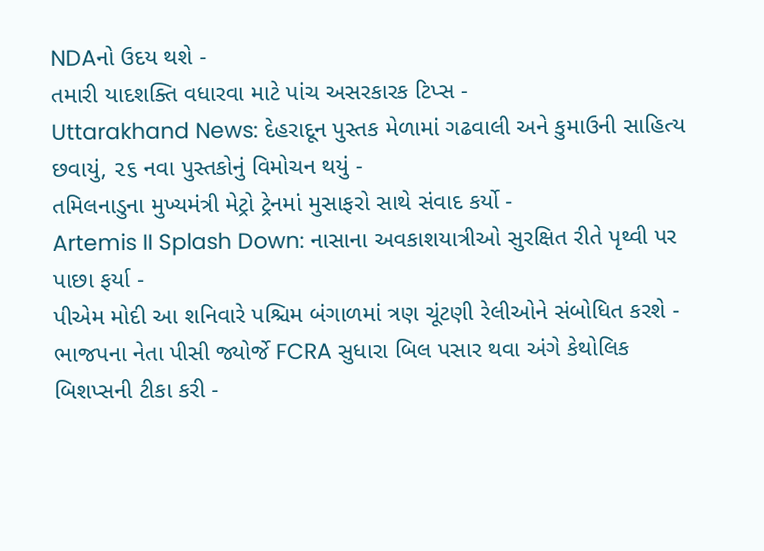NDAનો ઉદય થશે -
તમારી યાદશક્તિ વધારવા માટે પાંચ અસરકારક ટિપ્સ -
Uttarakhand News: દેહરાદૂન પુસ્તક મેળામાં ગઢવાલી અને કુમાઉની સાહિત્ય છવાયું, ૨૬ નવા પુસ્તકોનું વિમોચન થયું -
તમિલનાડુના મુખ્યમંત્રી મેટ્રો ટ્રેનમાં મુસાફરો સાથે સંવાદ કર્યો -
Artemis II Splash Down: નાસાના અવકાશયાત્રીઓ સુરક્ષિત રીતે પૃથ્વી પર પાછા ફર્યા -
પીએમ મોદી આ શનિવારે પશ્ચિમ બંગાળમાં ત્રણ ચૂંટણી રેલીઓને સંબોધિત કરશે -
ભાજપના નેતા પીસી જ્યોર્જે FCRA સુધારા બિલ પસાર થવા અંગે કેથોલિક બિશપ્સની ટીકા કરી -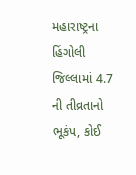મહારાષ્ટ્રના હિંગોલી જિલ્લામાં 4.7 ની તીવ્રતાનો ભૂકંપ, કોઈ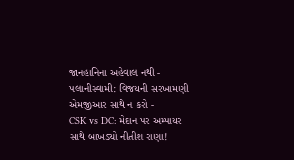જાનહાનિના અહેવાલ નથી -
પલાનીસ્વામી: વિજયની સરખામણી એમજીઆર સાથે ન કરો -
CSK vs DC: મેદાન પર અમ્પાયર સાથે બાખડ્યો નીતીશ રાણા!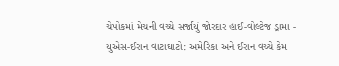ચેપોકમાં મેચની વચ્ચે સર્જાયું જોરદાર હાઈ-વોલ્ટેજ ડ્રામા -
યુએસ-ઈરાન વાટાઘાટો: અમેરિકા અને ઈરાન વચ્ચે કેમ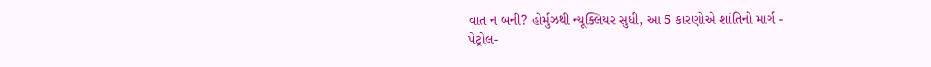વાત ન બની? હોર્મુઝથી ન્યૂક્લિયર સુધી, આ 5 કારણોએ શાંતિનો માર્ગ -
પેટ્રોલ-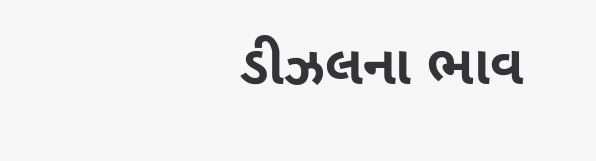ડીઝલના ભાવ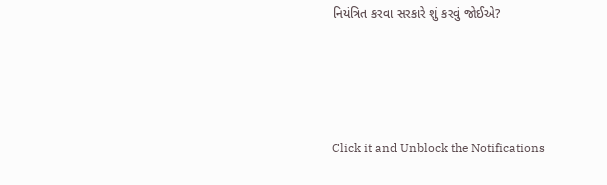નિયંત્રિત કરવા સરકારે શું કરવું જોઈએ?






Click it and Unblock the Notifications